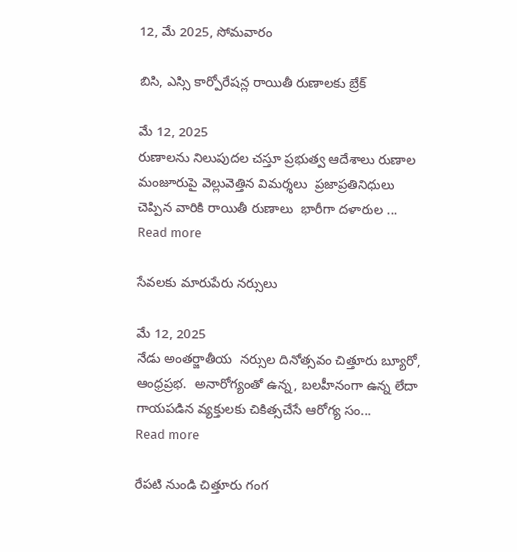12, మే 2025, సోమవారం

బిసి, ఎస్సి కార్పోరేషన్ల రాయితీ రుణాలకు బ్రేక్

మే 12, 2025
రుణాలను నిలుపుదల చస్తూ ప్రభుత్వ ఆదేశాలు రుణాల మంజూరుపై వెల్లువెత్తిన విమర్శలు  ప్రజాప్రతినిధులు చెప్పిన వారికి రాయితీ రుణాలు  భారీగా దళారుల ...
Read more

సేవలకు మారుపేరు నర్సులు

మే 12, 2025
నేడు అంతర్జాతీయ  నర్సుల దినోత్సవం చిత్తూరు బ్యూరో, ఆంధ్రప్రభ.  అనారోగ్యంతో ఉన్న, బలహీనంగా ఉన్న లేదా గాయపడిన వ్యక్తులకు చికిత్సచేసే ఆరోగ్య సం...
Read more

రేపటి నుండి చిత్తూరు గంగ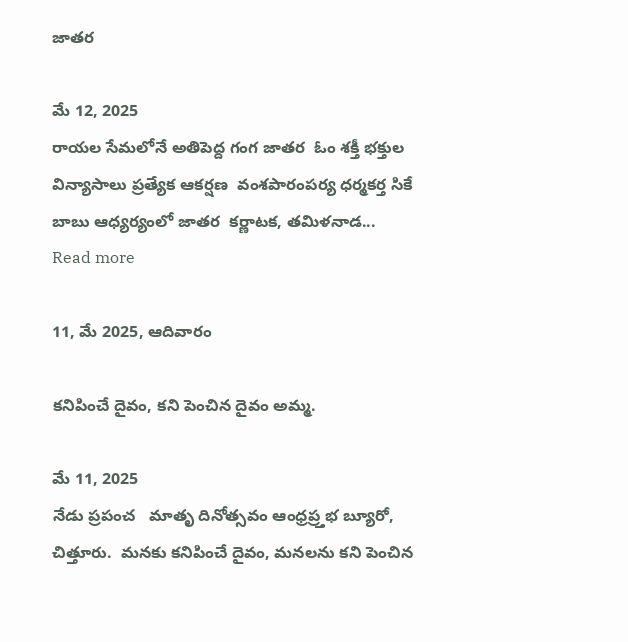జాతర

మే 12, 2025
రాయల సేమలోనే అతిపెద్ద గంగ జాతర  ఓం శక్తీ భక్తుల విన్యాసాలు ప్రత్యేక ఆకర్షణ  వంశపారంపర్య ధర్మకర్త సికే బాబు ఆధ్యర్యంలో జాతర  కర్ణాటక, తమిళనాడ...
Read more

11, మే 2025, ఆదివారం

కనిపించే దైవం, కని పెంచిన దైవం అమ్మ.

మే 11, 2025
నేడు ప్రపంచ   మాతృ దినోత్సవం ఆంధ్రప్ర్తభ బ్యూరో, చిత్తూరు.  మనకు కనిపించే దైవం, మనలను కని పెంచిన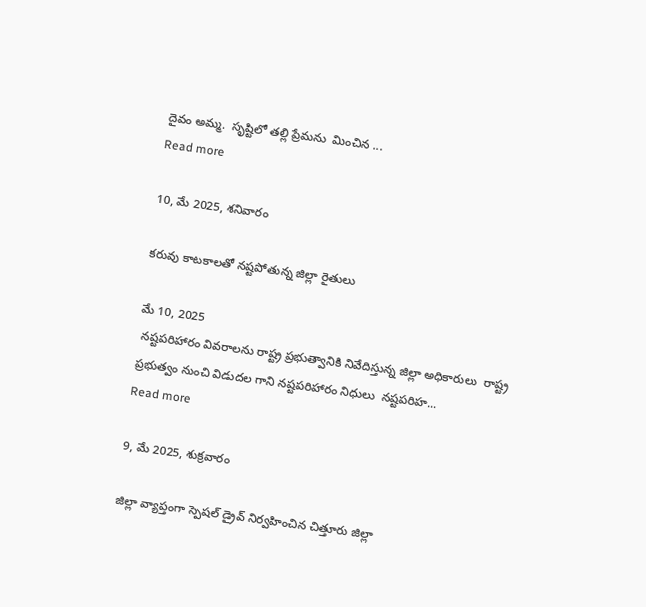దైవం అమ్మ.  సృష్టిలో తల్లి ప్రేమను  మించిన ...
Read more

10, మే 2025, శనివారం

కరువు కాటకాలతో నష్టపోతున్న జిల్లా రైతులు

మే 10, 2025
 నష్టపరిహారం వివరాలను రాష్ట్ర ప్రభుత్వానికి నివేదిస్తున్న జిల్లా అధికారులు  రాష్ట్ర ప్రభుత్వం నుంచి విడుదల గాని నష్టపరిహారం నిధులు  నష్టపరిహ...
Read more

9, మే 2025, శుక్రవారం

జిల్లా వ్యాప్తంగా స్పెషల్ డ్రైవ్ నిర్వహించిన చిత్తూరు జిల్లా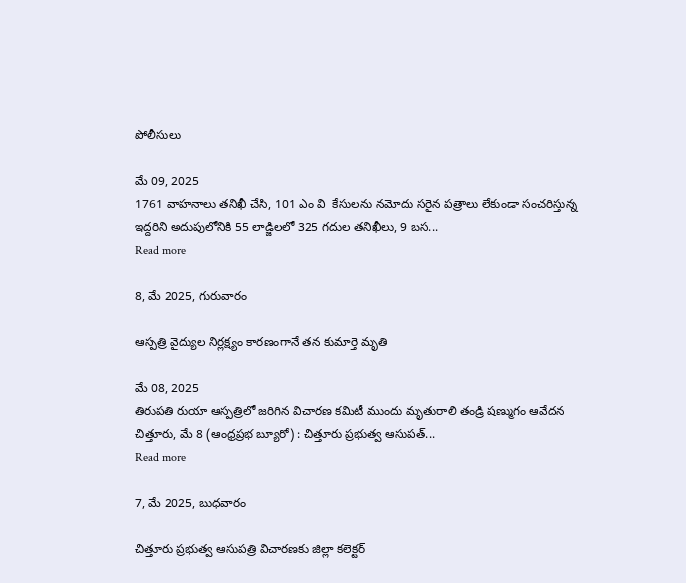పోలీసులు

మే 09, 2025
1761 వాహనాలు తనిఖీ చేసి, 101 ఎం వి  కేసులను నమోదు సరైన పత్రాలు లేకుండా సంచరిస్తున్న ఇద్దరిని అదుపులోనికి 55 లాడ్జిలలో 325 గదుల తనిఖీలు, 9 బస...
Read more

8, మే 2025, గురువారం

ఆస్పత్రి వైద్యుల నిర్లక్ష్యం కారణంగానే తన కుమార్తె మృతి

మే 08, 2025
తిరుపతి రుయా ఆస్పత్రిలో జరిగిన విచారణ కమిటీ ముందు మృతురాలి తండ్రి షణ్ముగం ఆవేదన చిత్తూరు, మే 8 (ఆంధ్రప్రభ బ్యూరో) : చిత్తూరు ప్రభుత్వ ఆసుపత్...
Read more

7, మే 2025, బుధవారం

చిత్తూరు ప్రభుత్వ ఆసుపత్రి విచారణకు జిల్లా కలెక్టర్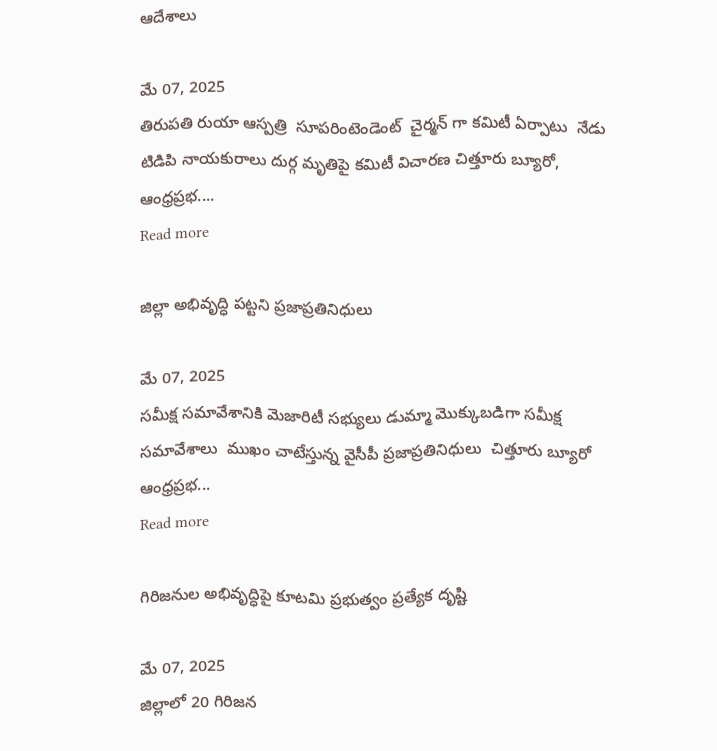ఆదేశాలు

మే 07, 2025
తిరుపతి రుయా ఆస్పత్రి  సూపరింటెండెంట్  చైర్మన్ గా కమిటీ ఏర్పాటు  నేడు టిడిపి నాయకురాలు దుర్గ మృతిపై కమిటీ విచారణ చిత్తూరు బ్యూరో, ఆంధ్రప్రభ....
Read more

జిల్లా అభివృద్ధి పట్టని ప్రజాప్రతినిధులు

మే 07, 2025
సమీక్ష సమావేశానికి మెజారిటీ సభ్యులు డుమ్మా మొక్కుబడిగా సమీక్ష సమావేశాలు  ముఖం చాటేస్తున్న వైసీపీ ప్రజాప్రతినిధులు  చిత్తూరు బ్యూరో ఆంధ్రప్రభ...
Read more

గిరిజనుల అభివృద్ధిపై కూటమి ప్రభుత్వం ప్రత్యేక దృష్టి

మే 07, 2025
జిల్లాలో 20 గిరిజన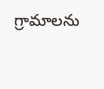గ్రామాలను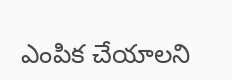ఎంపిక చేయాలని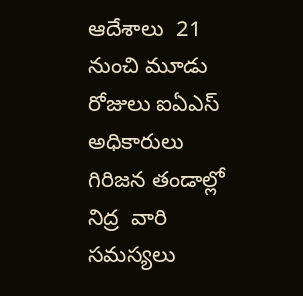ఆదేశాలు  21 నుంచి మూడు రోజులు ఐఏఎస్ అధికారులు గిరిజన తండాల్లో నిద్ర  వారి సమస్యలు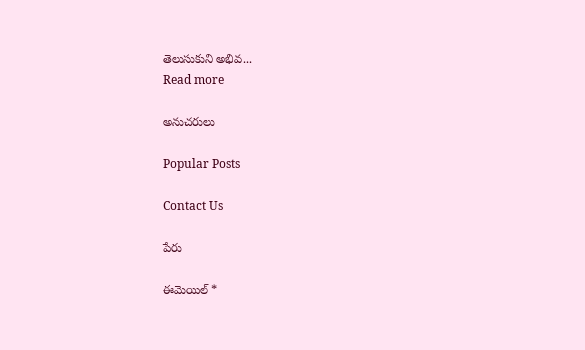తెలుసుకుని అభివ...
Read more

అనుచరులు

Popular Posts

Contact Us

పేరు

ఈమెయిల్‌ *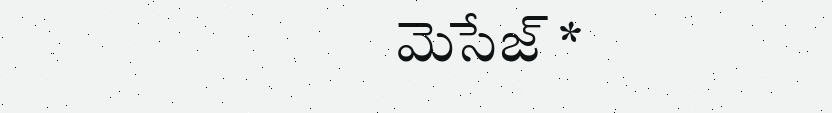మెసేజ్‌ *